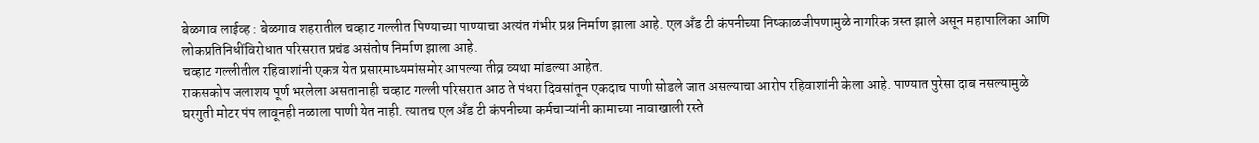बेळगाव लाईव्ह : बेळगाव शहरातील चव्हाट गल्लीत पिण्याच्या पाण्याचा अत्यंत गंभीर प्रश्न निर्माण झाला आहे. एल अँड टी कंपनीच्या निष्काळजीपणामुळे नागरिक त्रस्त झाले असून महापालिका आणि लोकप्रतिनिधींविरोधात परिसरात प्रचंड असंतोष निर्माण झाला आहे.
चव्हाट गल्लीतील रहिवाशांनी एकत्र येत प्रसारमाध्यमांसमोर आपल्या तीव्र व्यथा मांडल्या आहेत.
राकसकोप जलाशय पूर्ण भरलेला असतानाही चव्हाट गल्ली परिसरात आठ ते पंधरा दिवसांतून एकदाच पाणी सोडले जात असल्याचा आरोप रहिवाशांनी केला आहे. पाण्यात पुरेसा दाब नसल्यामुळे घरगुती मोटर पंप लावूनही नळाला पाणी येत नाही. त्यातच एल अँड टी कंपनीच्या कर्मचाऱ्यांनी कामाच्या नावाखाली रस्ते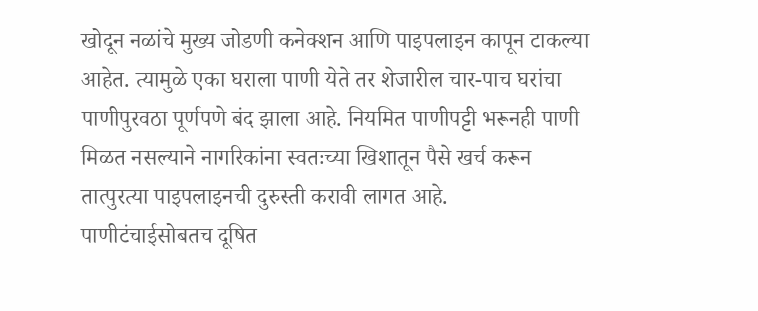खोदून नळांचे मुख्य जोडणी कनेक्शन आणि पाइपलाइन कापून टाकल्या आहेत. त्यामुळे एका घराला पाणी येते तर शेजारील चार-पाच घरांचा पाणीपुरवठा पूर्णपणे बंद झाला आहे. नियमित पाणीपट्टी भरूनही पाणी मिळत नसल्याने नागरिकांना स्वतःच्या खिशातून पैसे खर्च करून तात्पुरत्या पाइपलाइनची दुरुस्ती करावी लागत आहे.
पाणीटंचाईसोबतच दूषित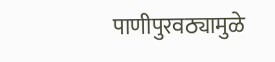पाणीपुरवठ्यामुळे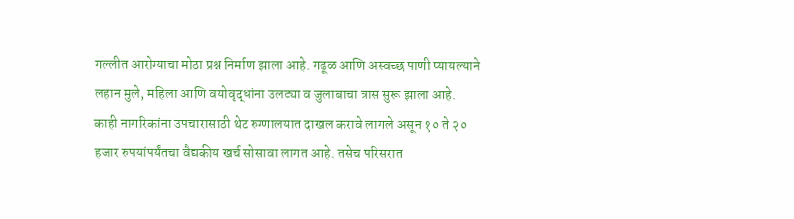गल्लीत आरोग्याचा मोठा प्रश्न निर्माण झाला आहे. गढूळ आणि अस्वच्छ पाणी प्यायल्याने लहान मुले, महिला आणि वयोवृद्धांना उलट्या व जुलाबाचा त्रास सुरू झाला आहे.
काही नागरिकांना उपचारासाठी थेट रुग्णालयात दाखल करावे लागले असून १० ते २० हजार रुपयांपर्यंतचा वैद्यकीय खर्च सोसावा लागत आहे. तसेच परिसरात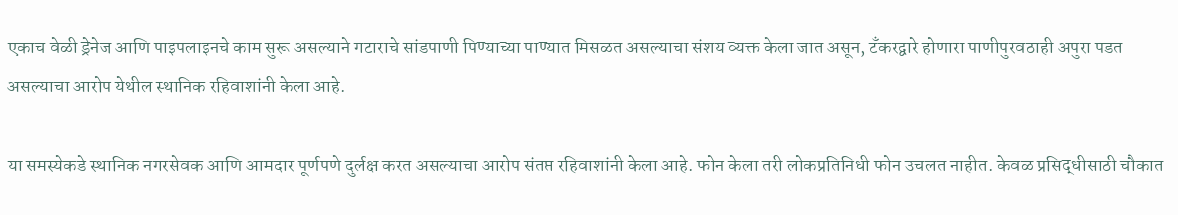एकाच वेळी ड्रेनेज आणि पाइपलाइनचे काम सुरू असल्याने गटाराचे सांडपाणी पिण्याच्या पाण्यात मिसळत असल्याचा संशय व्यक्त केला जात असून, टँकरद्वारे होणारा पाणीपुरवठाही अपुरा पडत असल्याचा आरोप येथील स्थानिक रहिवाशांनी केला आहे.

या समस्येकडे स्थानिक नगरसेवक आणि आमदार पूर्णपणे दुर्लक्ष करत असल्याचा आरोप संतप्त रहिवाशांनी केला आहे. फोन केला तरी लोकप्रतिनिधी फोन उचलत नाहीत. केवळ प्रसिद्धीसाठी चौकात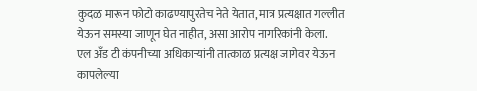कुदळ मारून फोटो काढण्यापुरतेच नेते येतात, मात्र प्रत्यक्षात गल्लीत येऊन समस्या जाणून घेत नाहीत, असा आरोप नागरिकांनी केला.
एल अँड टी कंपनीच्या अधिकाऱ्यांनी तात्काळ प्रत्यक्ष जागेवर येऊन कापलेल्या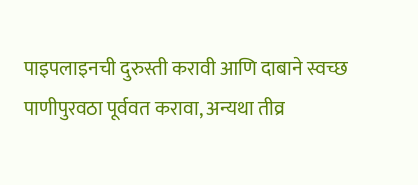पाइपलाइनची दुरुस्ती करावी आणि दाबाने स्वच्छ पाणीपुरवठा पूर्ववत करावा, अन्यथा तीव्र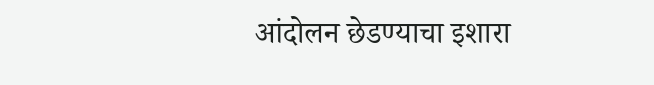आंदोलन छेडण्याचा इशारा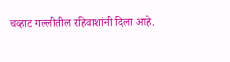चव्हाट गल्लीतील रहिवाशांनी दिला आहे.